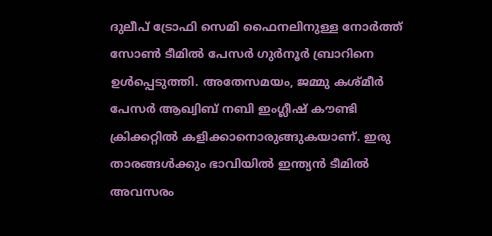ദുലീപ് ട്രോഫി സെമി ഫൈനലിനുള്ള നോര്‍ത്ത് സോണ്‍ ടീമില്‍ പേസര്‍ ഗുര്‍നൂര്‍ ബ്രാറിനെ ഉള്‍പ്പെടുത്തി. അതേസമയം, ജമ്മു കശ്മീര്‍ പേസര്‍ ആഖ്വിബ് നബി ഇംഗ്ലീഷ് കൗണ്ടി ക്രിക്കറ്റില്‍ കളിക്കാനൊരുങ്ങുകയാണ്. ഇരു താരങ്ങള്‍ക്കും ഭാവിയില്‍ ഇന്ത്യന്‍ ടീമില്‍ അവസരം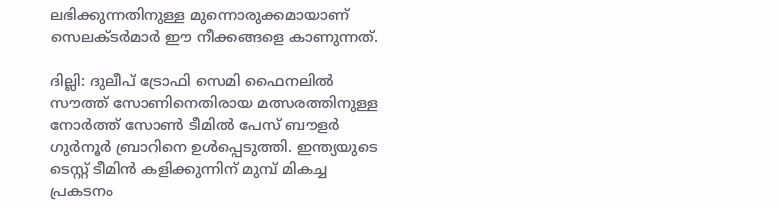ലഭിക്കുന്നതിനുള്ള മുന്നൊരുക്കമായാണ് സെലക്ടര്‍മാര്‍ ഈ നീക്കങ്ങളെ കാണുന്നത്.

ദില്ലി: ദുലീപ് ട്രോഫി സെമി ഫൈനലില്‍ സൗത്ത് സോണിനെതിരായ മത്സരത്തിനുള്ള നോര്‍ത്ത് സോണ്‍ ടീമില്‍ പേസ് ബൗളര്‍ ഗുര്‍നൂര്‍ ബ്രാറിനെ ഉള്‍പ്പെടുത്തി. ഇന്ത്യയുടെ ടെസ്റ്റ് ടീമിന്‍ കളിക്കുന്നിന് മുമ്പ് മികച്ച പ്രകടനം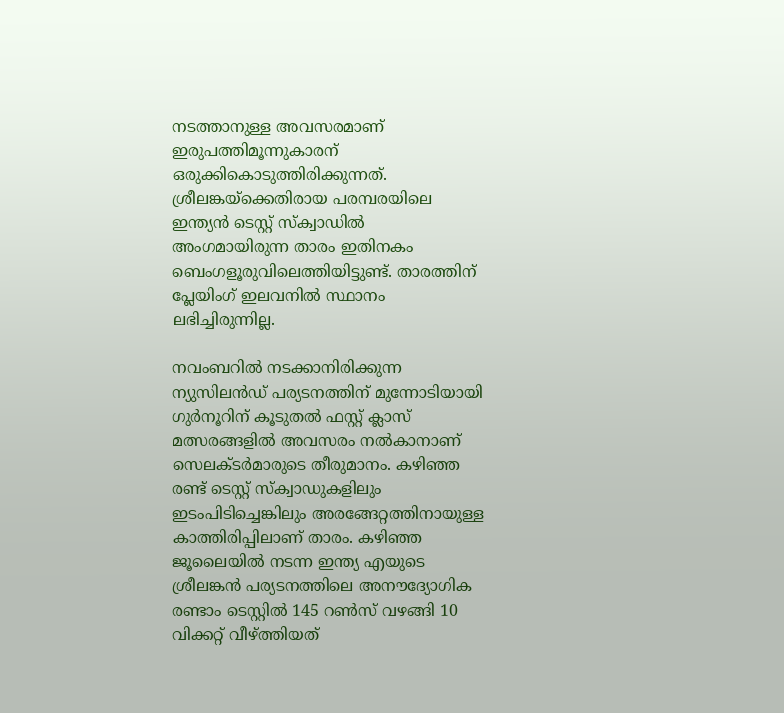നടത്താനുള്ള അവസരമാണ് ഇരുപത്തിമൂന്നുകാരന് ഒരുക്കികൊടുത്തിരിക്കുന്നത്. ശ്രീലങ്കയ്ക്കെതിരായ പരമ്പരയിലെ ഇന്ത്യന്‍ ടെസ്റ്റ് സ്‌ക്വാഡില്‍ അംഗമായിരുന്ന താരം ഇതിനകം ബെംഗളൂരുവിലെത്തിയിട്ടുണ്ട്. താരത്തിന് പ്ലേയിംഗ് ഇലവനില്‍ സ്ഥാനം ലഭിച്ചിരുന്നില്ല.

നവംബറില്‍ നടക്കാനിരിക്കുന്ന ന്യുസിലന്‍ഡ് പര്യടനത്തിന് മുന്നോടിയായി ഗുര്‍നൂറിന് കൂടുതല്‍ ഫസ്റ്റ് ക്ലാസ് മത്സരങ്ങളില്‍ അവസരം നല്‍കാനാണ് സെലക്ടര്‍മാരുടെ തീരുമാനം. കഴിഞ്ഞ രണ്ട് ടെസ്റ്റ് സ്‌ക്വാഡുകളിലും ഇടംപിടിച്ചെങ്കിലും അരങ്ങേറ്റത്തിനായുള്ള കാത്തിരിപ്പിലാണ് താരം. കഴിഞ്ഞ ജൂലൈയില്‍ നടന്ന ഇന്ത്യ എയുടെ ശ്രീലങ്കന്‍ പര്യടനത്തിലെ അനൗദ്യോഗിക രണ്ടാം ടെസ്റ്റില്‍ 145 റണ്‍സ് വഴങ്ങി 10 വിക്കറ്റ് വീഴ്ത്തിയത്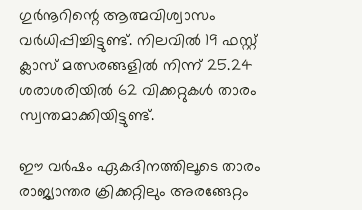ഗുര്‍നൂറിന്റെ ആത്മവിശ്വാസം വര്‍ധിപ്പിച്ചിട്ടുണ്ട്. നിലവില്‍ 19 ഫസ്റ്റ് ക്ലാസ് മത്സരങ്ങളില്‍ നിന്ന് 25.24 ശരാശരിയില്‍ 62 വിക്കറ്റുകള്‍ താരം സ്വന്തമാക്കിയിട്ടുണ്ട്.

ഈ വര്‍ഷം ഏകദിനത്തിലൂടെ താരം രാജ്യാന്തര ക്രിക്കറ്റിലും അരങ്ങേറ്റം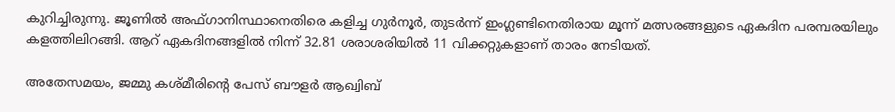കുറിച്ചിരുന്നു. ജൂണില്‍ അഫ്ഗാനിസ്ഥാനെതിരെ കളിച്ച ഗുര്‍നൂര്‍, തുടര്‍ന്ന് ഇംഗ്ലണ്ടിനെതിരായ മൂന്ന് മത്സരങ്ങളുടെ ഏകദിന പരമ്പരയിലും കളത്തിലിറങ്ങി. ആറ് ഏകദിനങ്ങളില്‍ നിന്ന് 32.81 ശരാശരിയില്‍ 11 വിക്കറ്റുകളാണ് താരം നേടിയത്.

അതേസമയം, ജമ്മു കശ്മീരിന്റെ പേസ് ബൗളര്‍ ആഖ്വിബ്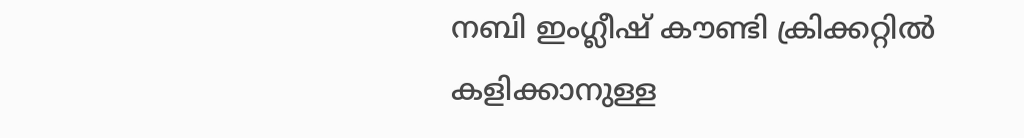നബി ഇംഗ്ലീഷ് കൗണ്ടി ക്രിക്കറ്റില്‍ കളിക്കാനുള്ള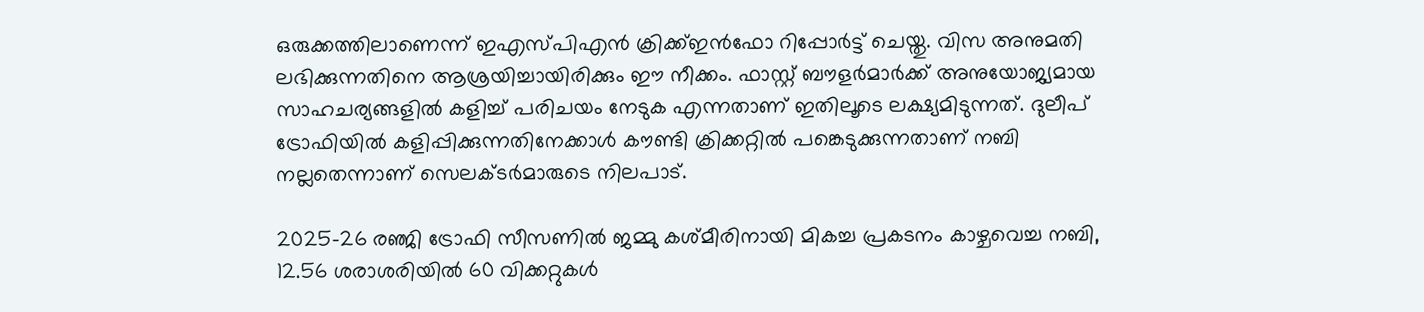ഒരുക്കത്തിലാണെന്ന് ഇഎസ്പിഎന്‍ ക്രിക്ക്ഇന്‍ഫോ റിപ്പോര്‍ട്ട് ചെയ്തു. വിസ അനുമതി ലഭിക്കുന്നതിനെ ആശ്രയിച്ചായിരിക്കും ഈ നീക്കം. ഫാസ്റ്റ് ബൗളര്‍മാര്‍ക്ക് അനുയോജ്യമായ സാഹചര്യങ്ങളില്‍ കളിച്ച് പരിചയം നേടുക എന്നതാണ് ഇതിലൂടെ ലക്ഷ്യമിടുന്നത്. ദുലീപ് ട്രോഫിയില്‍ കളിപ്പിക്കുന്നതിനേക്കാള്‍ കൗണ്ടി ക്രിക്കറ്റില്‍ പങ്കെടുക്കുന്നതാണ് നബി നല്ലതെന്നാണ് സെലക്ടര്‍മാരുടെ നിലപാട്.

2025-26 രഞ്ജി ട്രോഫി സീസണില്‍ ജമ്മു കശ്മീരിനായി മികച്ച പ്രകടനം കാഴ്ചവെച്ച നബി, 12.56 ശരാശരിയില്‍ 60 വിക്കറ്റുകള്‍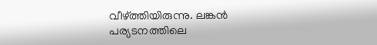വീഴ്ത്തിയിരുന്നു. ലങ്കന്‍ പര്യടനത്തിലെ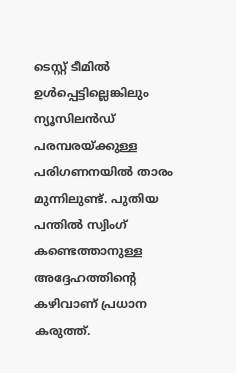ടെസ്റ്റ് ടീമില്‍ ഉള്‍പ്പെട്ടില്ലെങ്കിലും ന്യൂസിലന്‍ഡ് പരമ്പരയ്ക്കുള്ള പരിഗണനയില്‍ താരം മുന്നിലുണ്ട്. പുതിയ പന്തില്‍ സ്വിംഗ് കണ്ടെത്താനുള്ള അദ്ദേഹത്തിന്റെ കഴിവാണ് പ്രധാന കരുത്ത്.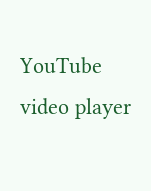YouTube video player